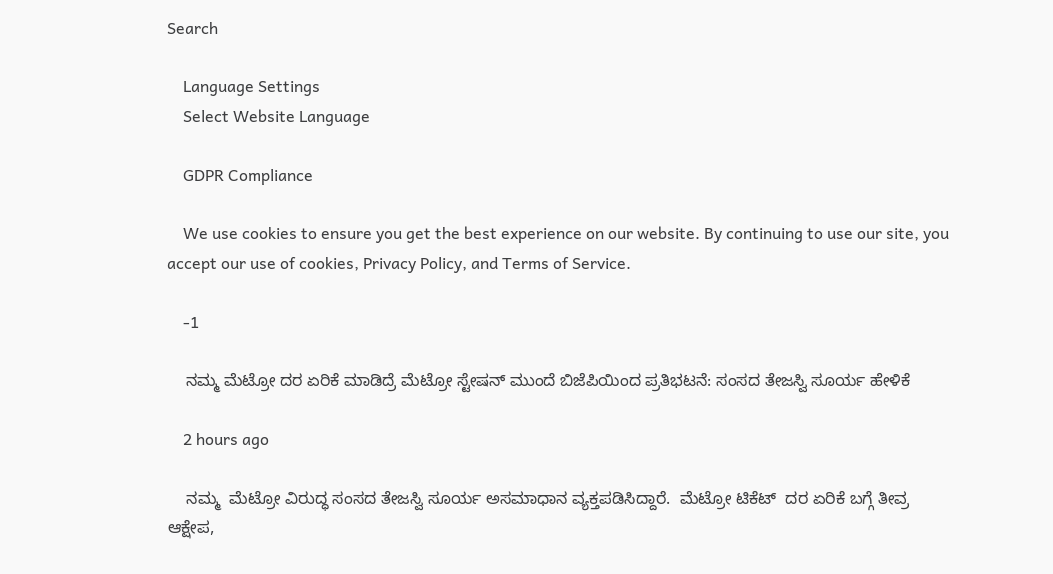Search

    Language Settings
    Select Website Language

    GDPR Compliance

    We use cookies to ensure you get the best experience on our website. By continuing to use our site, you accept our use of cookies, Privacy Policy, and Terms of Service.

    -1

    ನಮ್ಮ ಮೆಟ್ರೋ ದರ ಏರಿಕೆ ಮಾಡಿದ್ರೆ ಮೆಟ್ರೋ ಸ್ಟೇಷನ್ ಮುಂದೆ ಬಿಜೆಪಿಯಿಂದ ಪ್ರತಿಭಟನೆ: ಸಂಸದ ತೇಜಸ್ವಿ ಸೂರ್ಯ ಹೇಳಿಕೆ

    2 hours ago

    ನಮ್ಮ  ಮೆಟ್ರೋ ವಿರುದ್ಧ ಸಂಸದ ತೇಜಸ್ವಿ ಸೂರ್ಯ ಅಸಮಾಧಾನ ವ್ಯಕ್ತಪಡಿಸಿದ್ದಾರೆ.  ಮೆಟ್ರೋ ಟಿಕೆಟ್‌  ದರ ಏರಿಕೆ ಬಗ್ಗೆ ತೀವ್ರ ಆಕ್ಷೇಪ,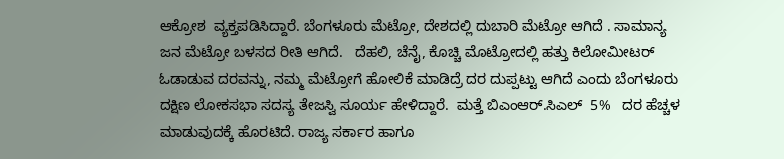ಆಕ್ರೋಶ  ವ್ಯಕ್ತಪಡಿಸಿದ್ದಾರೆ. ಬೆಂಗಳೂರು ಮೆಟ್ರೋ, ದೇಶದಲ್ಲಿ ದುಬಾರಿ ಮೆಟ್ರೋ ಆಗಿದೆ . ಸಾಮಾನ್ಯ ಜನ ಮೆಟ್ರೋ ಬಳಸದ ರೀತಿ ಆಗಿದೆ.   ದೆಹಲಿ, ಚೆನೈ, ಕೊಚ್ಚಿ ಮೊಟ್ರೋದಲ್ಲಿ ಹತ್ತು ಕಿಲೋಮೀಟರ್ ಓಡಾಡುವ ದರವನ್ನು, ನಮ್ಮ ಮೆಟ್ರೋಗೆ ಹೋಲಿಕೆ ಮಾಡಿದ್ರೆ ದರ ದುಪ್ಪಟ್ಟು ಆಗಿದೆ ಎಂದು ಬೆಂಗಳೂರು ದಕ್ಷಿಣ ಲೋಕಸಭಾ ಸದಸ್ಯ ತೇಜಸ್ವಿ ಸೂರ್ಯ ಹೇಳಿದ್ದಾರೆ.  ಮತ್ತೆ ಬಿಎಂಆರ್.ಸಿಎಲ್  5%   ದರ ಹೆಚ್ಚಳ  ಮಾಡುವುದಕ್ಕೆ ಹೊರಟಿದೆ. ರಾಜ್ಯ ಸರ್ಕಾರ ಹಾಗೂ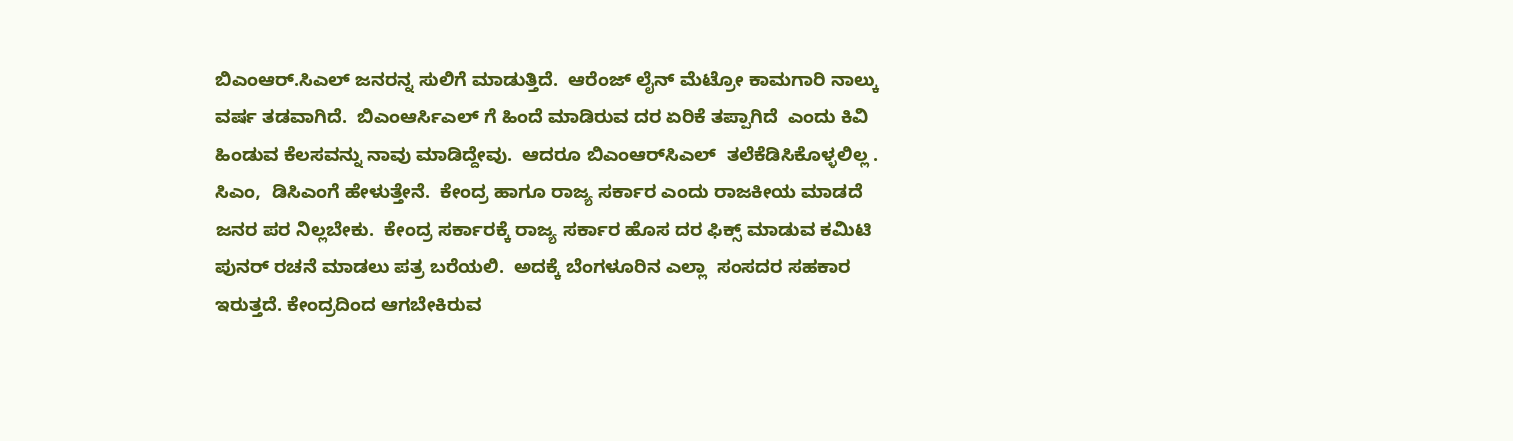ಬಿಎಂಆರ್.ಸಿಎಲ್‌ ಜನರನ್ನ ಸುಲಿಗೆ ಮಾಡುತ್ತಿದೆ.  ಆರೆಂಜ್ ಲೈನ್ ಮೆಟ್ರೋ ಕಾಮಗಾರಿ ನಾಲ್ಕು ವರ್ಷ ತಡವಾಗಿದೆ.  ಬಿಎಂಆರ್ಸಿಎಲ್ ಗೆ ಹಿಂದೆ ಮಾಡಿರುವ ದರ ಏರಿಕೆ ತಪ್ಪಾಗಿದೆ  ಎಂದು ಕಿವಿ ಹಿಂಡುವ ಕೆಲಸವನ್ನು ನಾವು ಮಾಡಿದ್ದೇವು.  ಆದರೂ ಬಿಎಂಆರ್‌ಸಿಎಲ್  ತಲೆಕೆಡಿಸಿಕೊಳ್ಳಲಿಲ್ಲ . ಸಿಎಂ,  ಡಿಸಿಎಂಗೆ ಹೇಳುತ್ತೇನೆ.  ಕೇಂದ್ರ ಹಾಗೂ ರಾಜ್ಯ ಸರ್ಕಾರ ಎಂದು ರಾಜಕೀಯ ಮಾಡದೆ ಜನರ ಪರ ನಿಲ್ಲಬೇಕು.  ಕೇಂದ್ರ ಸರ್ಕಾರಕ್ಕೆ ರಾಜ್ಯ ಸರ್ಕಾರ ಹೊಸ ದರ ಫಿಕ್ಸ್ ಮಾಡುವ ಕಮಿಟಿ ಪುನರ್ ರಚನೆ ಮಾಡಲು ಪತ್ರ ಬರೆಯಲಿ.  ಅದಕ್ಕೆ ಬೆಂಗಳೂರಿನ ಎಲ್ಲಾ  ಸಂಸದರ ಸಹಕಾರ ಇರುತ್ತದೆ. ಕೇಂದ್ರದಿಂದ ಆಗಬೇಕಿರುವ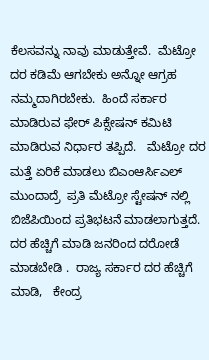ಕೆಲಸವನ್ನು ನಾವು ಮಾಡುತ್ತೇವೆ.  ಮೆಟ್ರೋ ದರ ಕಡಿಮೆ ಆಗಬೇಕು ಅನ್ನೋ ಆಗ್ರಹ ನಮ್ಮದಾಗಿರಬೇಕು.  ಹಿಂದೆ ಸರ್ಕಾರ ಮಾಡಿರುವ ಫೇರ್ ಪಿಕ್ಸೇಷನ್ ಕಮಿಟಿ ಮಾಡಿರುವ ನಿರ್ಧಾರ ತಪ್ಪಿದೆ.   ಮೆಟ್ರೋ ದರ ಮತ್ತೆ ಏರಿಕೆ ಮಾಡಲು ಬಿಎಂಆರ್ಸಿಎಲ್ ಮುಂದಾದ್ರೆ  ಪ್ರತಿ ಮೆಟ್ರೋ ಸ್ಟೇಷನ್ ನಲ್ಲಿ ಬಿಜೆಪಿಯಿಂದ ಪ್ರತಿಭಟನೆ ಮಾಡಲಾಗುತ್ತದೆ.  ದರ ಹೆಚ್ಚಿಗೆ ಮಾಡಿ ಜನರಿಂದ ದರೋಡೆ ಮಾಡಬೇಡಿ .  ರಾಜ್ಯ ಸರ್ಕಾರ ದರ ಹೆಚ್ಚಿಗೆ ಮಾಡಿ,   ಕೇಂದ್ರ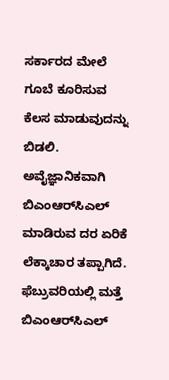ಸರ್ಕಾರದ ಮೇಲೆ ಗೂಬೆ ಕೂರಿಸುವ ಕೆಲಸ ಮಾಡುವುದನ್ನು ಬಿಡಲಿ.  ಅವೈಜ್ಞಾನಿಕವಾಗಿ ಬಿಎಂಆರ್‌ಸಿಎಲ್  ಮಾಡಿರುವ ದರ ಏರಿಕೆ ಲೆಕ್ಕಾಚಾರ ತಪ್ಪಾಗಿದೆ.  ಫೆಬ್ರುವರಿಯಲ್ಲಿ ಮತ್ತೆ ಬಿಎಂಆರ್‌ಸಿಎಲ್‌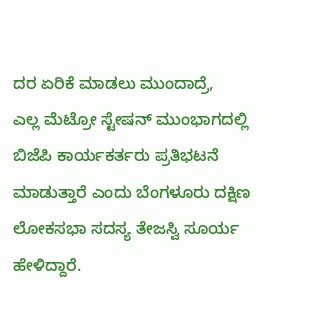ದರ ಏರಿಕೆ ಮಾಡಲು ಮುಂದಾದ್ರೆ,   ಎಲ್ಲ ಮೆಟ್ರೋ ಸ್ಟೇಷನ್ ಮುಂಭಾಗದಲ್ಲಿ ಬಿಜೆಪಿ ಕಾರ್ಯಕರ್ತರು ಪ್ರತಿಭಟನೆ ಮಾಡುತ್ತಾರೆ ಎಂದು ಬೆಂಗಳೂರು ದಕ್ಷಿಣ ಲೋಕಸಭಾ ಸದಸ್ಯ ತೇಜಸ್ವಿ ಸೂರ್ಯ ಹೇಳಿದ್ದಾರೆ.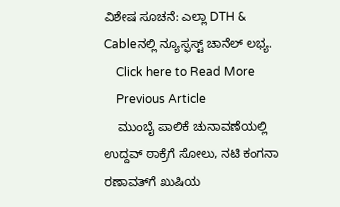ವಿಶೇಷ ಸೂಚನೆ: ಎಲ್ಲಾ DTH & Cableನಲ್ಲಿ ನ್ಯೂಸ್ಫಸ್ಟ್ ಚಾನೆಲ್ ಲಭ್ಯ.
    Click here to Read More
    Previous Article
    ಮುಂಬೈ ಪಾಲಿಕೆ ಚುನಾವಣೆಯಲ್ಲಿ ಉದ್ದವ್ ಠಾಕ್ರೆಗೆ ಸೋಲು, ನಟಿ ಕಂಗನಾ ರಣಾವತ್‌ಗೆ ಖುಷಿಯ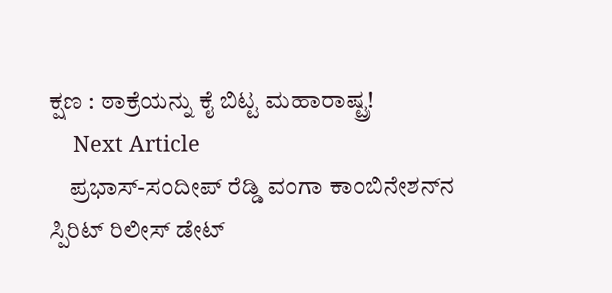ಕ್ಷಣ : ಠಾಕ್ರೆಯನ್ನು ಕೈ ಬಿಟ್ಟ ಮಹಾರಾಷ್ಟ್ರ!
    Next Article
    ಪ್ರಭಾಸ್-ಸಂದೀಪ್ ರೆಡ್ಡಿ ವಂಗಾ ಕಾಂಬಿನೇಶನ್‌ನ ಸ್ಪಿರಿಟ್ ರಿಲೀಸ್ ಡೇಟ್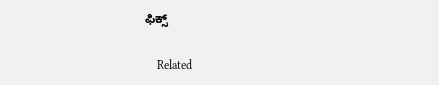ಫಿಕ್ಸ್

    Related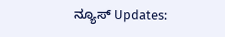ನ್ಯೂಸ್ Updates: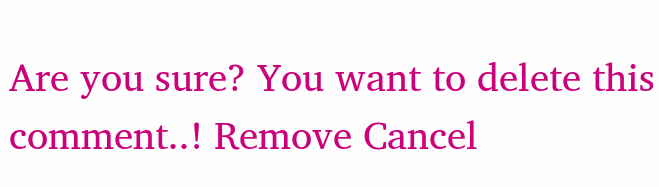Are you sure? You want to delete this comment..! Remove Cancel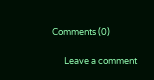Comments (0)

      Leave a comment